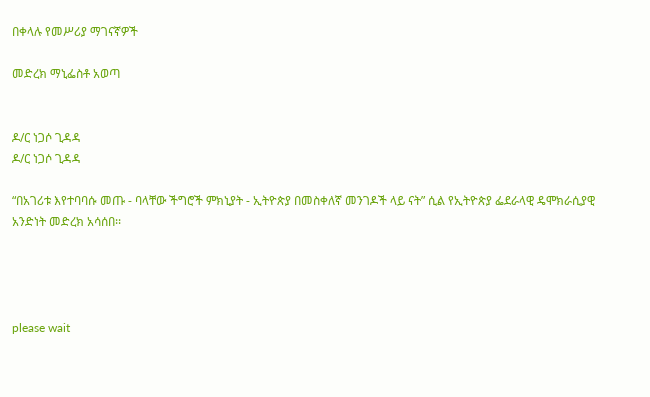በቀላሉ የመሥሪያ ማገናኛዎች

መድረክ ማኒፌስቶ አወጣ


ዶ/ር ነጋሶ ጊዳዳ
ዶ/ር ነጋሶ ጊዳዳ

“በአገሪቱ እየተባባሱ መጡ - ባላቸው ችግሮች ምክኒያት - ኢትዮጵያ በመስቀለኛ መንገዶች ላይ ናት” ሲል የኢትዮጵያ ፌደራላዊ ዴሞክራሲያዊ አንድነት መድረክ አሳሰበ፡፡




please wait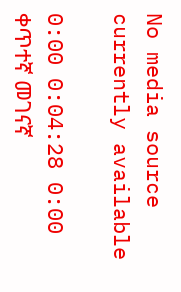No media source currently available

0:00 0:04:28 0:00
ቀጥተኛ መገናኛ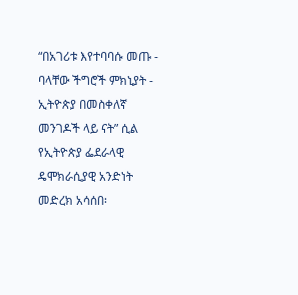“በአገሪቱ እየተባባሱ መጡ - ባላቸው ችግሮች ምክኒያት - ኢትዮጵያ በመስቀለኛ መንገዶች ላይ ናት” ሲል የኢትዮጵያ ፌደራላዊ ዴሞክራሲያዊ አንድነት መድረክ አሳሰበ፡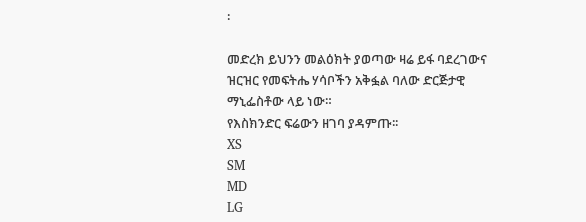፡

መድረክ ይህንን መልዕክት ያወጣው ዛሬ ይፋ ባደረገውና ዝርዝር የመፍትሔ ሃሳቦችን አቅፏል ባለው ድርጅታዊ ማኒፌስቶው ላይ ነው።
የእስክንድር ፍሬውን ዘገባ ያዳምጡ፡፡
XS
SM
MD
LG